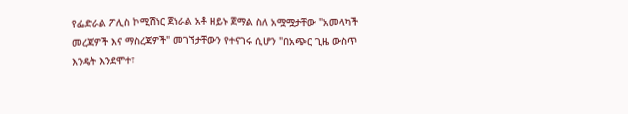የፌድራል ፖሊስ ኮሚሽነር ጀነራል አቶ ዘይኑ ጀማል ስለ አሟሟታቸው "አመላካች መረጃዎች እና ማስረጃዎች" መገኘታቸውን የተናገሩ ሲሆን "በአጭር ጊዜ ውስጥ እንዴት እንደሞተ፣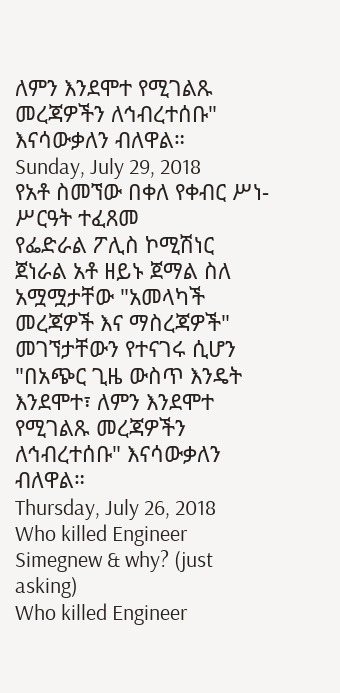ለምን እንደሞተ የሚገልጹ መረጃዎችን ለኅብረተሰቡ" እናሳውቃለን ብለዋል።
Sunday, July 29, 2018
የአቶ ስመኘው በቀለ የቀብር ሥነ-ሥርዓት ተፈጸመ
የፌድራል ፖሊስ ኮሚሽነር ጀነራል አቶ ዘይኑ ጀማል ስለ አሟሟታቸው "አመላካች መረጃዎች እና ማስረጃዎች" መገኘታቸውን የተናገሩ ሲሆን "በአጭር ጊዜ ውስጥ እንዴት እንደሞተ፣ ለምን እንደሞተ የሚገልጹ መረጃዎችን ለኅብረተሰቡ" እናሳውቃለን ብለዋል።
Thursday, July 26, 2018
Who killed Engineer Simegnew & why? (just asking)
Who killed Engineer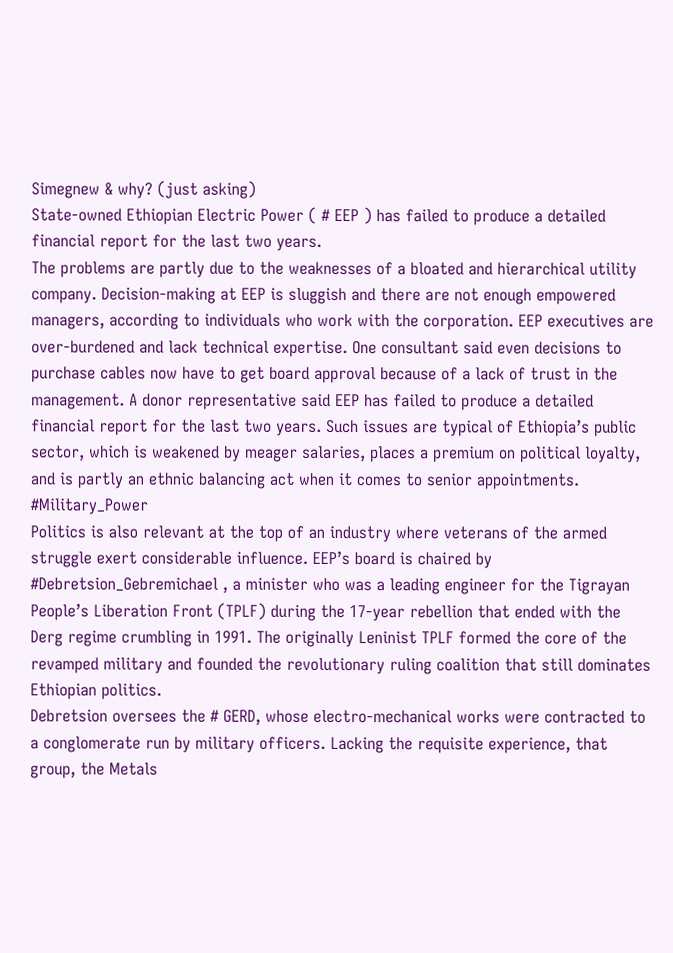Simegnew & why? (just asking)
State-owned Ethiopian Electric Power ( # EEP ) has failed to produce a detailed financial report for the last two years.
The problems are partly due to the weaknesses of a bloated and hierarchical utility company. Decision-making at EEP is sluggish and there are not enough empowered managers, according to individuals who work with the corporation. EEP executives are over-burdened and lack technical expertise. One consultant said even decisions to purchase cables now have to get board approval because of a lack of trust in the management. A donor representative said EEP has failed to produce a detailed financial report for the last two years. Such issues are typical of Ethiopia’s public sector, which is weakened by meager salaries, places a premium on political loyalty, and is partly an ethnic balancing act when it comes to senior appointments.
#Military_Power
Politics is also relevant at the top of an industry where veterans of the armed struggle exert considerable influence. EEP’s board is chaired by
#Debretsion_Gebremichael , a minister who was a leading engineer for the Tigrayan People’s Liberation Front (TPLF) during the 17-year rebellion that ended with the Derg regime crumbling in 1991. The originally Leninist TPLF formed the core of the revamped military and founded the revolutionary ruling coalition that still dominates Ethiopian politics.
Debretsion oversees the # GERD, whose electro-mechanical works were contracted to a conglomerate run by military officers. Lacking the requisite experience, that group, the Metals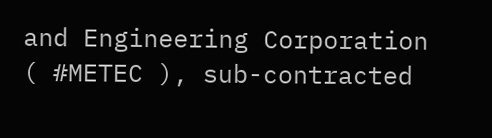and Engineering Corporation ( #METEC ), sub-contracted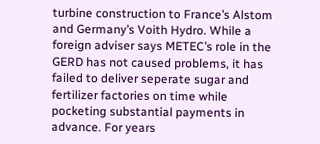turbine construction to France’s Alstom and Germany’s Voith Hydro. While a foreign adviser says METEC’s role in the GERD has not caused problems, it has failed to deliver seperate sugar and fertilizer factories on time while pocketing substantial payments in advance. For years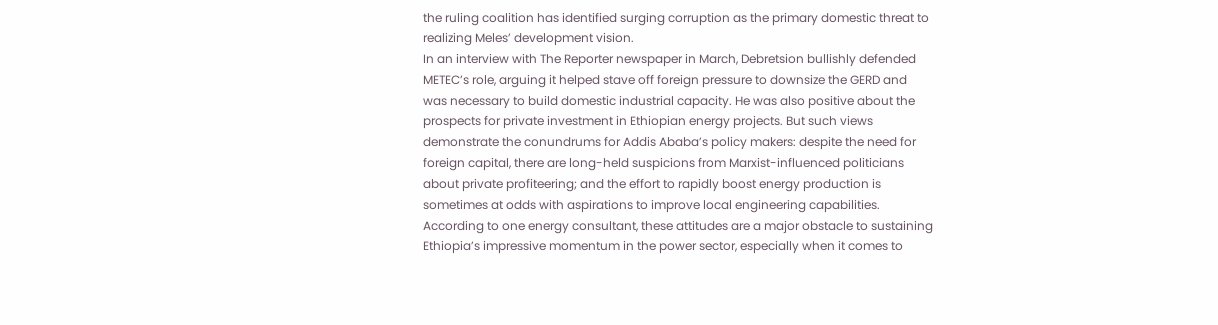the ruling coalition has identified surging corruption as the primary domestic threat to realizing Meles’ development vision.
In an interview with The Reporter newspaper in March, Debretsion bullishly defended METEC’s role, arguing it helped stave off foreign pressure to downsize the GERD and was necessary to build domestic industrial capacity. He was also positive about the prospects for private investment in Ethiopian energy projects. But such views demonstrate the conundrums for Addis Ababa’s policy makers: despite the need for foreign capital, there are long-held suspicions from Marxist-influenced politicians about private profiteering; and the effort to rapidly boost energy production is sometimes at odds with aspirations to improve local engineering capabilities.
According to one energy consultant, these attitudes are a major obstacle to sustaining Ethiopia’s impressive momentum in the power sector, especially when it comes to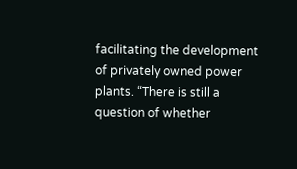facilitating the development of privately owned power plants. “There is still a question of whether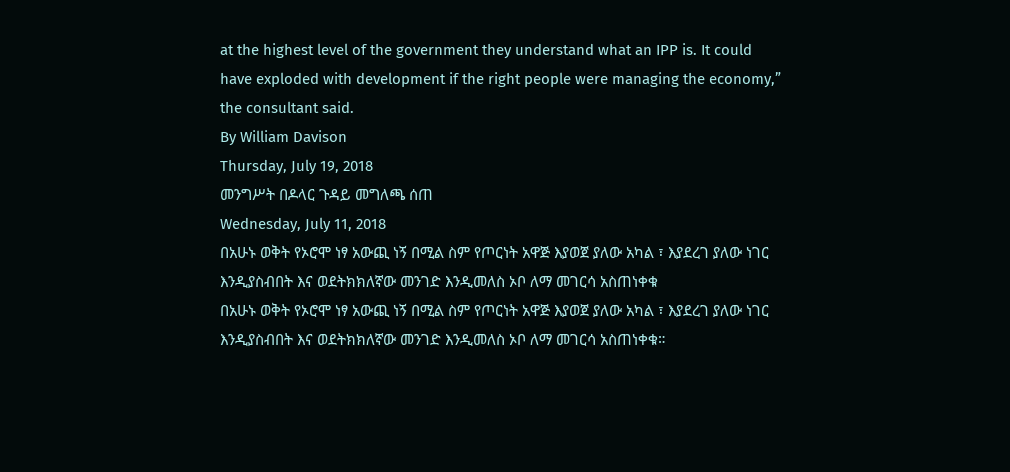at the highest level of the government they understand what an IPP is. It could have exploded with development if the right people were managing the economy,” the consultant said.
By William Davison
Thursday, July 19, 2018
መንግሥት በዶላር ጉዳይ መግለጫ ሰጠ
Wednesday, July 11, 2018
በአሁኑ ወቅት የኦሮሞ ነፃ አውጪ ነኝ በሚል ስም የጦርነት አዋጅ እያወጀ ያለው አካል ፣ እያደረገ ያለው ነገር እንዲያስብበት እና ወደትክክለኛው መንገድ እንዲመለስ ኦቦ ለማ መገርሳ አስጠነቀቁ
በአሁኑ ወቅት የኦሮሞ ነፃ አውጪ ነኝ በሚል ስም የጦርነት አዋጅ እያወጀ ያለው አካል ፣ እያደረገ ያለው ነገር እንዲያስብበት እና ወደትክክለኛው መንገድ እንዲመለስ ኦቦ ለማ መገርሳ አስጠነቀቁ።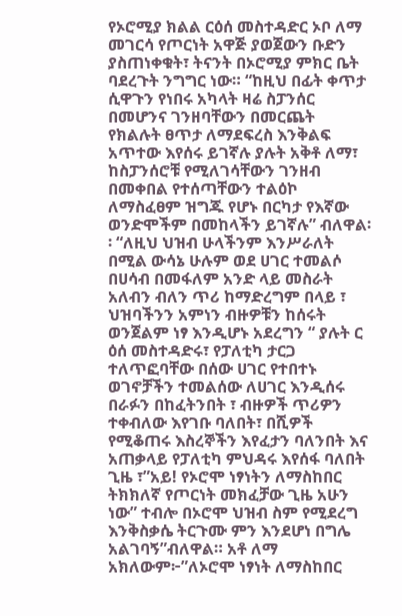የኦሮሚያ ክልል ርዕሰ መስተዳድር ኦቦ ለማ መገርሳ የጦርነት አዋጅ ያወጀውን ቡድን ያስጠነቀቁት፣ ትናንት በኦሮሚያ ምክር ቤት ባደረጉት ንግግር ነው። “ከዚህ በፊት ቀጥታ ሲዋጉን የነበሩ አካላት ዛሬ ስፓንሰር በመሆንና ገንዘባቸውን በመርጨት የክልሉት ፀጥታ ለማደፍረስ እንቅልፍ አጥተው እየሰሩ ይገኛሉ ያሉት አቅቶ ለማ፣ ከስፓንሰሮቹ የሚለገሳቸውን ገንዘብ በመቀበል የተሰጣቸውን ተልዕኮ ለማስፈፀም ዝግጁ የሆኑ በርካታ የእኛው ወንድሞችም በመከላችን ይገኛሉ” ብለዋል፡፡ “ለዚህ ህዝብ ሁላችንም እንሥራለት በሚል ውሳኔ ሁሉም ወደ ሀገር ተመልሶ በሀሳብ በመፋለም አንድ ላይ መስራት አለብን ብለን ጥሪ ከማድረግም በላይ ፣ ህዝባችንን አምነን ብዙዎቹን ከሰሩት ወንጀልም ነፃ እንዲሆኑ አደረግን “ ያሉት ር ዕሰ መስተዳድሩ፣ የፓለቲካ ታርጋ ተለጥፎባቸው በሰው ሀገር የተበተኑ ወገኖቻችን ተመልሰው ለሀገር እንዲሰሩ በራፉን በከፈትንበት ፣ ብዙዎች ጥሪዎን ተቀብለው እየገቡ ባለበት፣ በሺዎች የሚቆጠሩ እስረኞችን እየፈታን ባለንበት እና አጠቃላይ የፓለቲካ ምህዳሩ እየሰፋ ባለበት ጊዜ ፣”አይ! የኦሮሞ ነፃነትን ለማስከበር ትክክለኛ የጦርነት መክፈቻው ጊዜ አሁን ነው” ተብሎ በኦሮሞ ህዝብ ስም የሚደረግ እንቅስቃሴ ትርጉሙ ምን እንደሆነ በግሌ አልገባኝ”ብለዋል። አቶ ለማ አክለውም፦”ለኦሮሞ ነፃነት ለማስከበር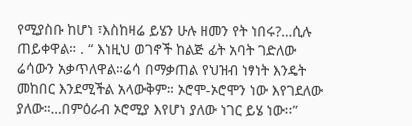የሚያስቡ ከሆነ ፣እስከዛሬ ይሄን ሁሉ ዘመን የት ነበሩ?…ሲሉ ጠይቀዋል። . “ እነዚህ ወገኖች ከልጅ ፊት አባት ገድለው ሬሳውን አቃጥለዋል።ሬሳ በማቃጠል የህዝብ ነፃነት እንዴት መከበር እንደሚችል አላውቅም። ኦሮሞ-ኦሮሞን ነው እየገደለው ያለው።…በምዕራብ ኦሮሚያ እየሆነ ያለው ነገር ይሄ ነው፡፡”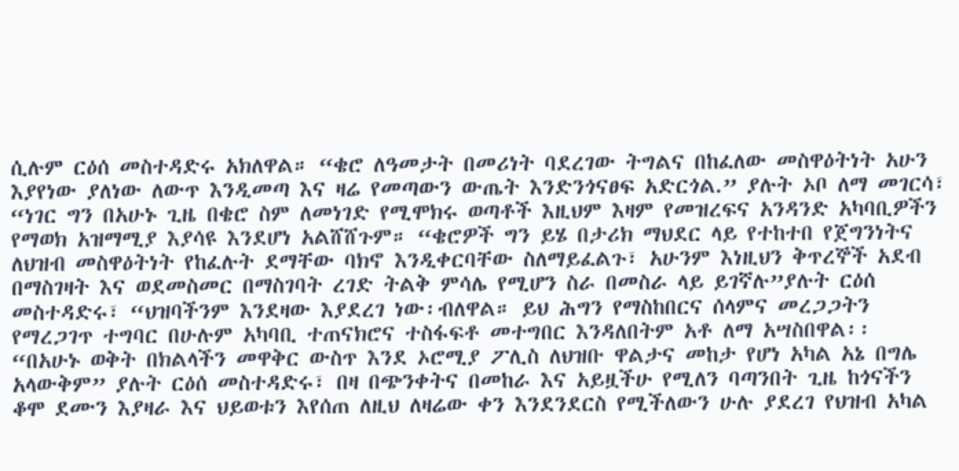ሲሉም ርዕሰ መስተዳድሩ አክለዋል። “ቄሮ ለዓመታት በመሪነት ባደረገው ትግልና በከፈለው መስዋዕትነት አሁን እያየነው ያለነው ለውጥ እንዲመጣ እና ዛሬ የመጣውን ውጤት እንድንጎናፀፍ አድርጎል.” ያሉት ኦቦ ለማ መገርሳ፣ “ነገር ግን በአሁኑ ጊዜ በቄሮ ስም ለመነገድ የሚሞክሩ ወጣቶች እዚህም እዛም የመዝረፍና አንዳንድ አካባቢዎችን የማወክ አዝማሚያ እያሳዩ እንደሆነ አልሸሸጉም። “ቄሮዎች ግን ይሄ በታሪክ ማህደር ላይ የተከተበ የጀግንነትና ለህዝብ መስዋዕትነት የከፈሉት ደማቸው ባክኖ እንዲቀርባቸው ስለማይፈልጉ፣ አሁንም እነዚህን ቅጥረኞች አደብ በማስገዛት እና ወደመስመር በማስገባት ረገድ ትልቅ ምሳሌ የሚሆን ስራ በመስራ ላይ ይገኛሉ”ያሉት ርዕሰ መስተዳድሩ፣ “ህዝባችንም እንደዛው እያደረገ ነው፡ብለዋል። ይህ ሕግን የማስከበርና ሰላምና መረጋጋትን የማረጋገጥ ተግባር በሁሉም አካባቢ ተጠናክሮና ተስፋፍቶ መተግበር እንዳለበትም አቶ ለማ አሣስበዋል፡፡ “በአሁኑ ወቅት በክልላችን መዋቅር ውስጥ እንደ ኦሮሚያ ፖሊስ ለህዝቡ ዋልታና መከታ የሆነ አካል አኔ በግሌ አላውቅም” ያሉት ርዕሰ መስተዳድሩ፣ በዛ በጭንቀትና በመከራ እና አይዟችሁ የሚለን ባጣንበት ጊዜ ከጎናችን ቆሞ ደሙን እያዛራ እና ህይወቱን እየሰጠ ለዚህ ለዛሬው ቀን እንደንደርስ የሚችለውን ሁሉ ያደረገ የህዝብ አካል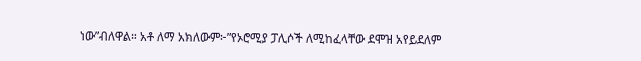ነው”ብለዋል። አቶ ለማ አክለውም፦”የኦሮሚያ ፓሊሶች ለሚከፈላቸው ደሞዝ አየይደለም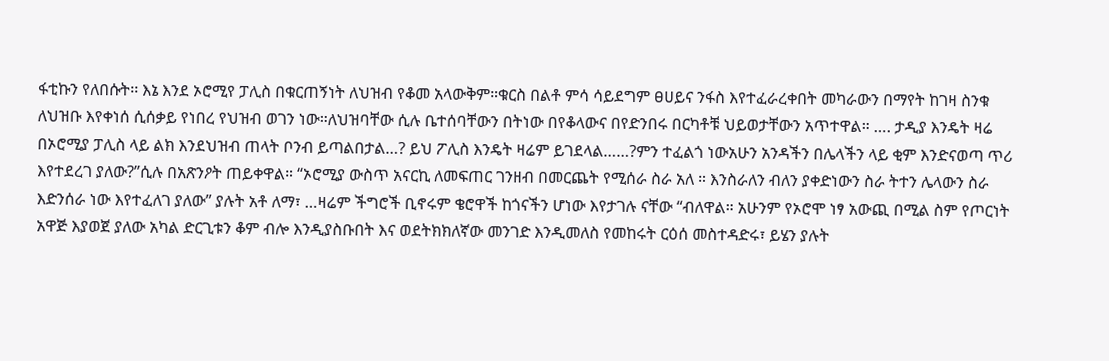ፋቲኩን የለበሱት፡፡ እኔ እንደ ኦሮሚየ ፓሊስ በቁርጠኝነት ለህዝብ የቆመ አላውቅም።ቁርስ በልቶ ምሳ ሳይደግም ፀሀይና ንፋስ እየተፈራረቀበት መካራውን በማየት ከገዛ ስንቁ ለህዝቡ እየቀነሰ ሲሰቃይ የነበረ የህዝብ ወገን ነው።ለህዝባቸው ሲሉ ቤተሰባቸውን በትነው በየቆላውና በየድንበሩ በርካቶቹ ህይወታቸውን አጥተዋል። …. ታዲያ እንዴት ዛሬ በኦሮሚያ ፓሊስ ላይ ልክ እንደህዝብ ጠላት ቦንብ ይጣልበታል…? ይህ ፖሊስ እንዴት ዛሬም ይገደላል……?ምን ተፈልጎ ነውአሁን አንዳችን በሌላችን ላይ ቂም እንድናወጣ ጥሪ እየተደረገ ያለው?”ሲሉ በአጽንዖት ጠይቀዋል። “ኦሮሚያ ውስጥ አናርኪ ለመፍጠር ገንዘብ በመርጨት የሚሰራ ስራ አለ ። እንስራለን ብለን ያቀድነውን ስራ ትተን ሌላውን ስራ እድንሰራ ነው እየተፈለገ ያለው” ያሉት አቶ ለማ፣ …ዛሬም ችግሮች ቢኖሩም ቄሮዋች ከጎናችን ሆነው እየታገሉ ናቸው “ብለዋል። አሁንም የኦሮሞ ነፃ አውጪ በሚል ስም የጦርነት አዋጅ እያወጀ ያለው አካል ድርጊቱን ቆም ብሎ እንዲያስቡበት እና ወደትክክለኛው መንገድ እንዲመለስ የመከሩት ርዕሰ መስተዳድሩ፣ ይሄን ያሉት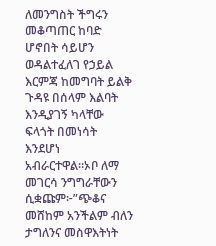ለመንግስት ችግሩን መቆጣጠር ከባድ ሆኖበት ሳይሆን ወዳልተፈለገ የኃይል እርምጃ ከመግባት ይልቅ ጉዳዩ በሰላም እልባት እንዲያገኝ ካላቸው ፍላጎት በመነሳት እንደሆነ አብራርተዋል።ኦቦ ለማ መገርሳ ንግግራቸውን ሲቋጩም፦”ጭቆና መሸከም አንችልም ብለን ታግለንና መስዋእትነት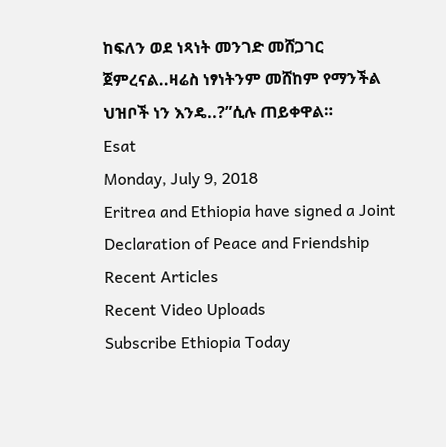ከፍለን ወደ ነጻነት መንገድ መሸጋገር ጀምረናል..ዛሬስ ነፃነትንም መሸከም የማንችል ህዝቦች ነን እንዴ..?”ሲሉ ጠይቀዋል።
Esat
Monday, July 9, 2018
Eritrea and Ethiopia have signed a Joint Declaration of Peace and Friendship
Recent Articles
Recent Video Uploads
Subscribe Ethiopia Today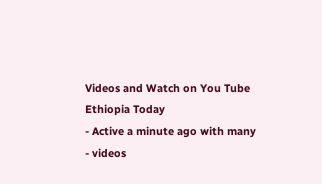Videos and Watch on You Tube
Ethiopia Today
- Active a minute ago with many
- videos